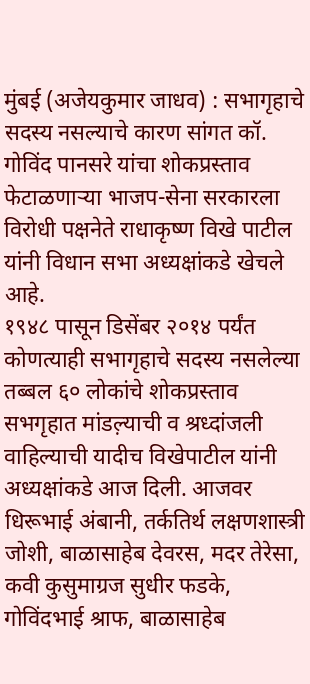मुंबई (अजेयकुमार जाधव) : सभागृहाचे सदस्य नसल्याचे कारण सांगत कॉ. गोविंद पानसरे यांचा शोकप्रस्ताव फेटाळणाऱ्या भाजप-सेना सरकारला विरोधी पक्षनेते राधाकृष्ण विखे पाटील यांनी विधान सभा अध्यक्षांकडे खेचले आहे.
१९४८ पासून डिसेंबर २०१४ पर्यंत कोणत्याही सभागृहाचे सदस्य नसलेल्या तब्बल ६० लोकांचे शोकप्रस्ताव सभगृहात मांडल़्याची व श्रध्दांजली वाहिल्याची यादीच विखेपाटील यांनी अध्यक्षांकडे आज दिली. आजवर धिरूभाई अंबानी, तर्कतिर्थ लक्षणशास्त्री जोशी, बाळासाहेब देवरस, मदर तेरेसा, कवी कुसुमाग्रज सुधीर फडके, गोविंदभाई श्राफ, बाळासाहेब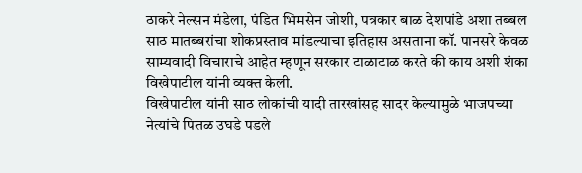ठाकरे नेल्सन मंडेला, पंडित भिमसेन जोशी, पत्रकार बाळ देशपांडे अशा तब्बल साठ मातब्बरांचा शोकप्रस्ताव मांडल्याचा इतिहास असताना कॉ. पानसरे केवळ साम्यवादी विचाराचे आहेत म्हणून सरकार टाळाटाळ करते की काय अशी शंका विखेपाटील यांनी व्यक्त केली.
विखेपाटील यांनी साठ लोकांची यादी तारखांसह सादर केल्यामुळे भाजपच्या नेत्यांचे पितळ उघडे पडले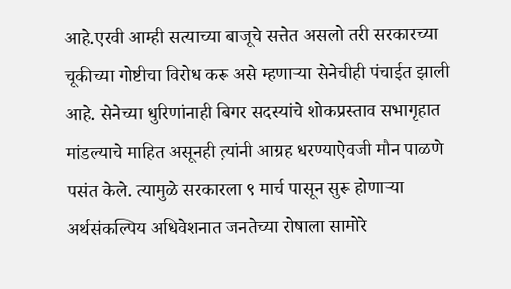आहे.एरवी आम्ही सत्याच्या बाजूचे सत्तेत असलो तरी सरकारच्या चूकीच्या गोष्टीचा विरोध करू असे म्हणाऱ्या सेनेचीही पंचाईत झाली आहे. सेनेच्या धुरिणांनाही बिगर सदस्यांचे शोकप्रस्ताव सभागृहात मांडल्याचे माहित असूनही त़्यांनी आग्रह धरण्याऐवजी मौन पाळणे पसंत केले. त्यामुळे सरकारला ९ मार्च पासून सुरू होणाऱ्या अर्थसंकल्पिय अधिवेशनात जनतेच्या रोषाला सामोरे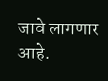जावे लागणार आहे.